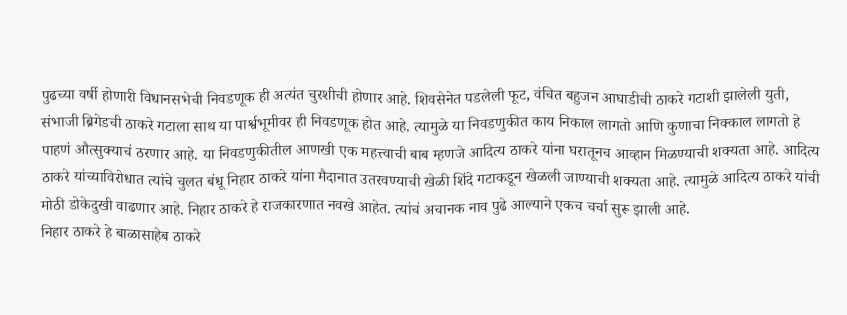पुढच्या वर्षी होणारी विधानसभेची निवडणूक ही अत्यंत चुरशीची होणार आहे. शिवसेनेत पडलेली फूट, वंचित बहुजन आघाडीची ठाकरे गटाशी झालेली युती, संभाजी ब्रिगेडची ठाकरे गटाला साथ या पार्श्वभूमीवर ही निवडणूक होत आहे. त्यामुळे या निवडणुकीत काय निकाल लागतो आणि कुणाचा निक्काल लागतो हे पाहणं औत्सुक्याचं ठरणार आहे. या निवडणुकीतील आणखी एक महत्त्वाची बाब म्हणजे आदित्य ठाकरे यांना घरातूनच आव्हान मिळण्याची शक्यता आहे. आदित्य ठाकरे यांच्याविरोधात त्यांचे चुलत बंधू निहार ठाकरे यांना मैदानात उतरवण्याची खेळी शिंदे गटाकडून खेळली जाण्याची शक्यता आहे. त्यामुळे आदित्य ठाकरे यांची मोठी डोकेदुखी वाढणार आहे. निहार ठाकरे हे राजकारणात नवखे आहेत. त्यांचं अचानक नाव पुढे आल्याने एकच चर्चा सुरू झाली आहे.
निहार ठाकरे हे बाळासाहेब ठाकरे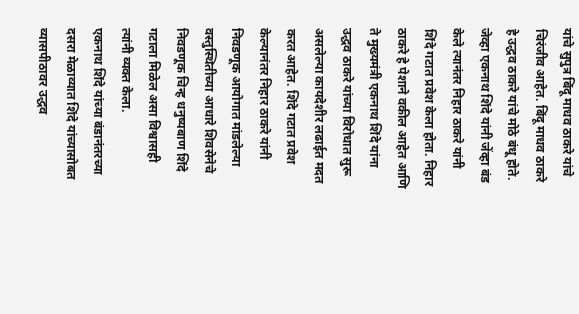यांचे सुपुत्र बिंदू माधव ठाकरे यांचे चिरंजीव आहेत. बिंदू माधव ठाकरे हे उद्धव ठाकरे यांचे मोठे बंधू होते. जेव्हा एकनाथ शिंदे यांनी जेंव्हा बंड केले त्यानंतर निहार ठाकरे यांनी शिंदे गटात प्रवेश केला होता. निहार ठाकरे हे पेशाने वकील आहेत आणि ते मुख्यमंत्री एकनाथ शिंदे यांना उद्धव ठाकरे यांच्या विरोधात सुरू असलेल्या कायदेशीर लढाईत मदत करत आहेत. शिंदे गटात प्रवेश केल्यानंतर निहार ठाकरे यांनी निवडणूक आयोगात मांडलेल्या वस्तुस्थितीच्या आधारे शिवसेनेचे निवडणूक चिन्ह धनुष्यबाण शिंदे गटाला मिळेल असा विश्वासही त्यांनी व्यक्त केला.
एकनाथ शिंदे यांच्या बंडानंतरच्या दसरा मेळाव्यात शिंदे यांच्यासोबत व्यासपीठावर उद्धव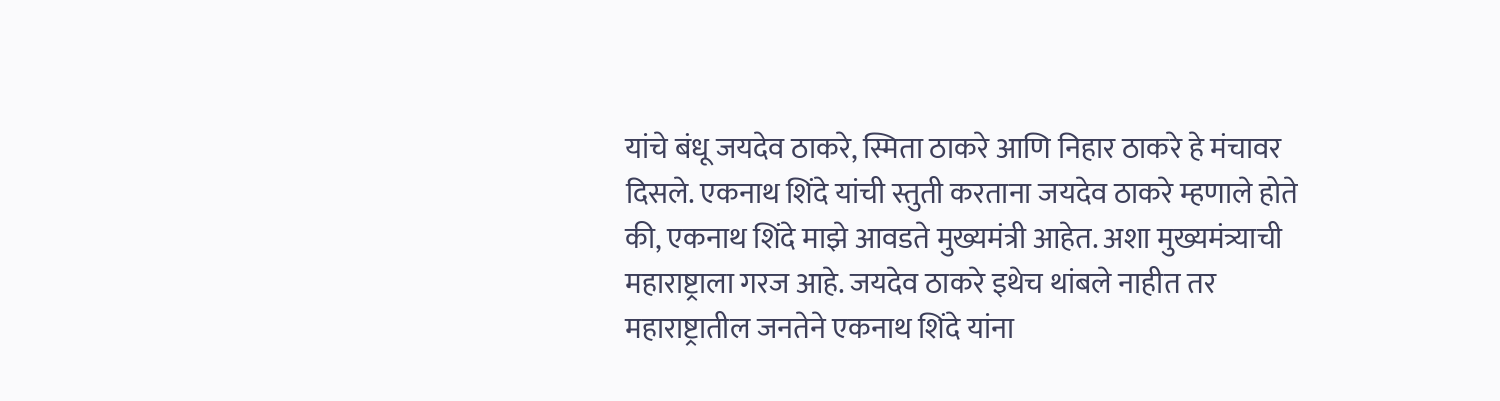यांचे बंधू जयदेव ठाकरे, स्मिता ठाकरे आणि निहार ठाकरे हे मंचावर दिसले. एकनाथ शिंदे यांची स्तुती करताना जयदेव ठाकरे म्हणाले होते की, एकनाथ शिंदे माझे आवडते मुख्यमंत्री आहेत. अशा मुख्यमंत्र्याची महाराष्ट्राला गरज आहे. जयदेव ठाकरे इथेच थांबले नाहीत तर महाराष्ट्रातील जनतेने एकनाथ शिंदे यांना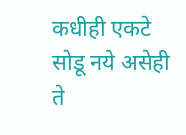कधीही एकटे सोडू नये असेही ते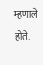म्हणाले होते.